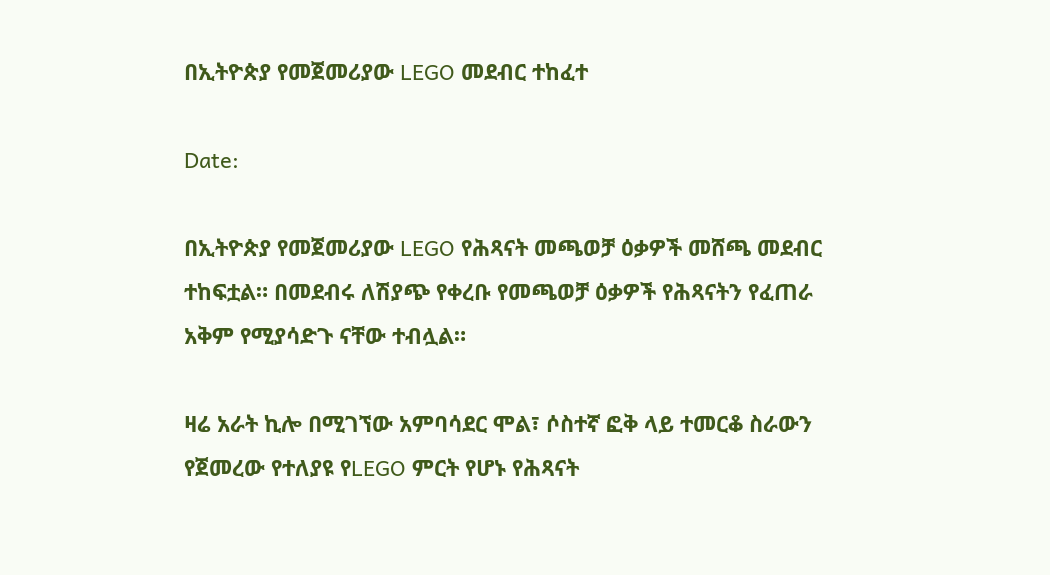በኢትዮጵያ የመጀመሪያው LEGO መደብር ተከፈተ

Date:

በኢትዮጵያ የመጀመሪያው LEGO የሕጻናት መጫወቻ ዕቃዎች መሸጫ መደብር ተከፍቷል። በመደብሩ ለሽያጭ የቀረቡ የመጫወቻ ዕቃዎች የሕጻናትን የፈጠራ አቅም የሚያሳድጉ ናቸው ተብሏል።

ዛሬ አራት ኪሎ በሚገኘው አምባሳደር ሞል፣ ሶስተኛ ፎቅ ላይ ተመርቆ ስራውን የጀመረው የተለያዩ የLEGO ምርት የሆኑ የሕጻናት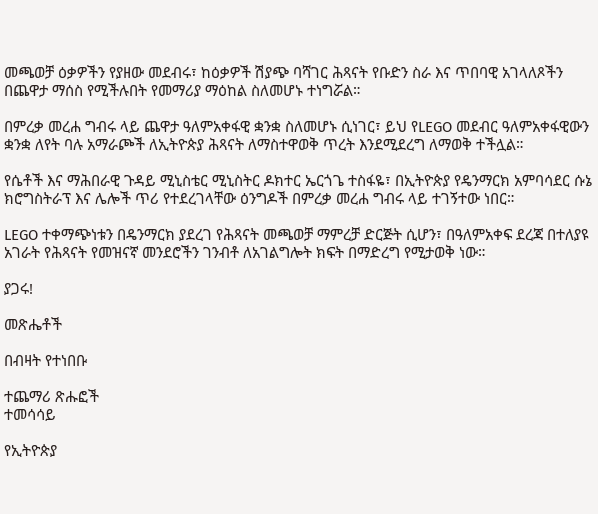መጫወቻ ዕቃዎችን የያዘው መደብሩ፣ ከዕቃዎች ሽያጭ ባሻገር ሕጻናት የቡድን ስራ እና ጥበባዊ አገላለጾችን በጨዋታ ማሰስ የሚችሉበት የመማሪያ ማዕከል ስለመሆኑ ተነግሯል።

በምረቃ መረሐ ግብሩ ላይ ጨዋታ ዓለምአቀፋዊ ቋንቋ ስለመሆኑ ሲነገር፣ ይህ የLEGO መደብር ዓለምአቀፋዊውን ቋንቋ ለየት ባሉ አማራጮች ለኢትዮጵያ ሕጻናት ለማስተዋወቅ ጥረት እንደሚደረግ ለማወቅ ተችሏል።

የሴቶች እና ማሕበራዊ ጉዳይ ሚኒስቴር ሚኒስትር ዶክተር ኤርጎጌ ተስፋዬ፣ በኢትዮጵያ የዴንማርክ አምባሳደር ሱኔ ክሮግስትራፕ እና ሌሎች ጥሪ የተደረገላቸው ዕንግዶች በምረቃ መረሐ ግብሩ ላይ ተገኝተው ነበር።

LEGO ተቀማጭነቱን በዴንማርክ ያደረገ የሕጻናት መጫወቻ ማምረቻ ድርጅት ሲሆን፣ በዓለምአቀፍ ደረጃ በተለያዩ አገራት የሕጻናት የመዝናኛ መንደሮችን ገንብቶ ለአገልግሎት ክፍት በማድረግ የሚታወቅ ነው።

ያጋሩ!

መጽሔቶች

በብዛት የተነበቡ

ተጨማሪ ጽሑፎች
ተመሳሳይ

የኢትዮጵያ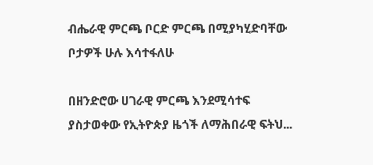ብሔራዊ ምርጫ ቦርድ ምርጫ በሚያካሂድባቸው ቦታዎች ሁሉ እሳተፋለሁ

በዘንድሮው ሀገራዊ ምርጫ እንደሚሳተፍ ያስታወቀው የኢትዮጵያ ዜጎች ለማሕበራዊ ፍትህ...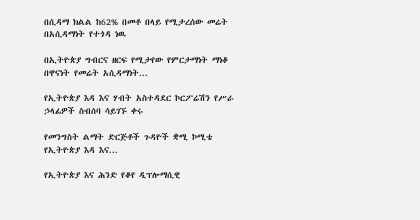በሲዳማ ክልል ከ62% በመቶ በላይ የሚታረሰው መሬት በአሲዳማነት የተጎዳ ነዉ

በኢትዮጵያ ግብርና ዘርፍ የሚታየው የምርታማነት ማነቆ በዋናነት የመሬት አሲዳማነት...

የኢትዮጵያ እዳ እና ሃብት አስተዳደር ኮርፖሬሽን የሥራ ኃላፊዎች ስብሰባ ሳይገኙ ቀሩ

የመንግስት ልማት ድርጅቶች ጉዳዮች ቋሚ ኮሚቴ የኢትዮጵያ እዳ እና...

የኢትዮጵያ እና ሕንድ የቆየ ዲፕሎማሲዊ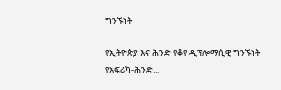ግንኙነት

የኢትዮጵያ እና ሕንድ የቆየ ዲፕሎማሲዊ ግንኙነት የአፍሪካ-ሕንድ...